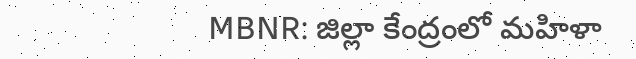MBNR: జిల్లా కేంద్రంలో మహిళా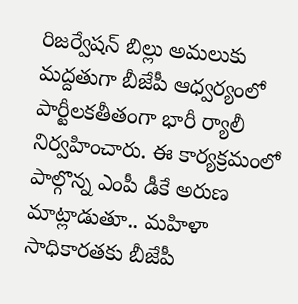రిజర్వేషన్ బిల్లు అమలుకు మద్దతుగా బీజేపీ ఆధ్వర్యంలో పార్టీలకతీతంగా భారీ ర్యాలీ నిర్వహించారు. ఈ కార్యక్రమంలో పాల్గొన్న ఎంపీ డీకే అరుణ మాట్లాడుతూ.. మహిళా సాధికారతకు బీజేపీ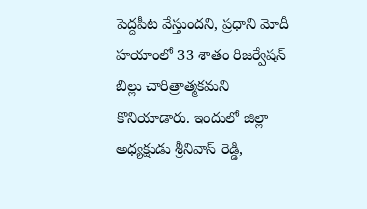పెద్దపీట వేస్తుందని, ప్రధాని మోదీ హయాంలో 33 శాతం రిజర్వేషన్ బిల్లు చారిత్రాత్మకమని కొనియాడారు. ఇందులో జిల్లా అధ్యక్షుడు శ్రీనివాస్ రెడ్డి,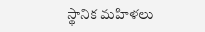స్థానిక మహిళలు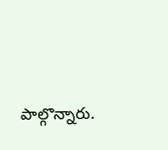పాల్గొన్నారు.